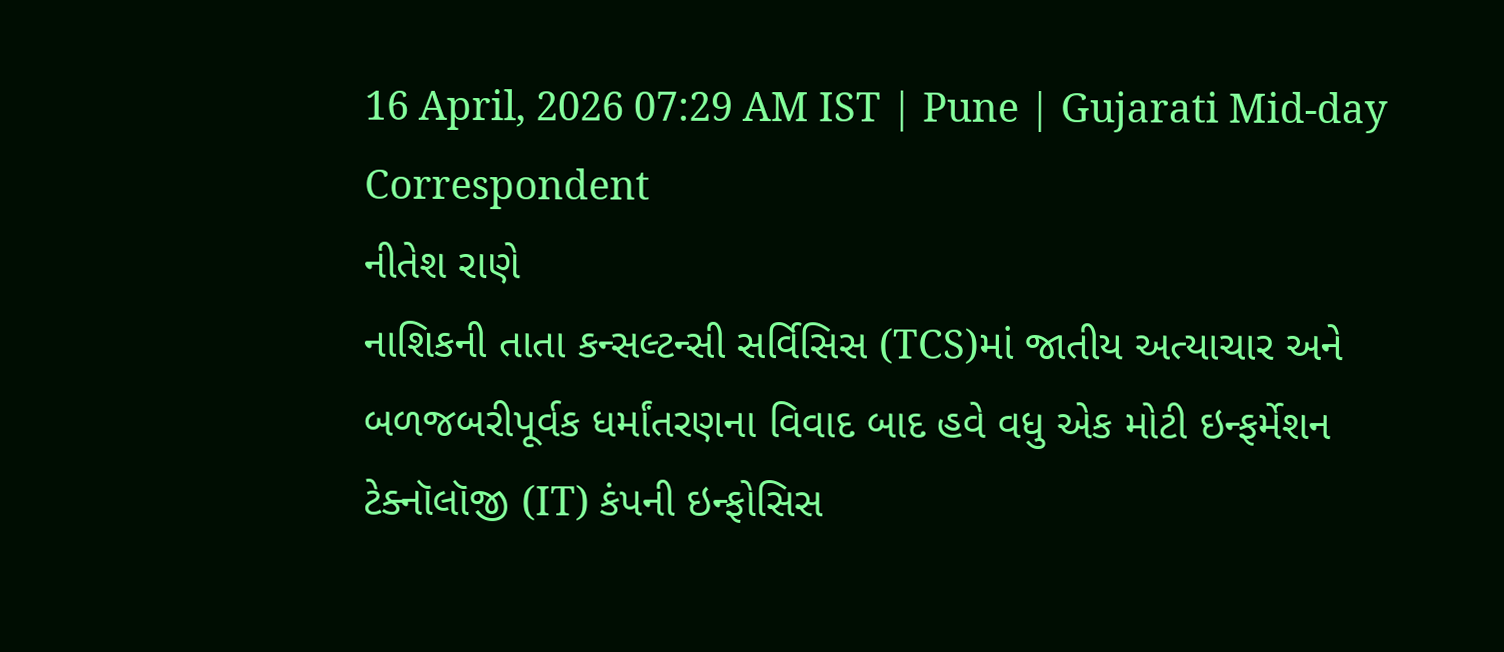16 April, 2026 07:29 AM IST | Pune | Gujarati Mid-day Correspondent
નીતેશ રાણે
નાશિકની તાતા કન્સલ્ટન્સી સર્વિસિસ (TCS)માં જાતીય અત્યાચાર અને બળજબરીપૂર્વક ધર્માંતરણના વિવાદ બાદ હવે વધુ એક મોટી ઇન્ફર્મેશન ટેક્નૉલૉજી (IT) કંપની ઇન્ફોસિસ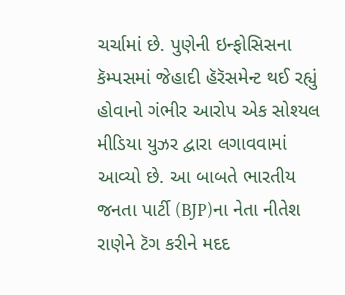ચર્ચામાં છે. પુણેની ઇન્ફોસિસના કૅમ્પસમાં જેહાદી હૅરૅસમેન્ટ થઈ રહ્યું હોવાનો ગંભીર આરોપ એક સોશ્યલ મીડિયા યુઝર દ્વારા લગાવવામાં આવ્યો છે. આ બાબતે ભારતીય જનતા પાર્ટી (BJP)ના નેતા નીતેશ રાણેને ટૅગ કરીને મદદ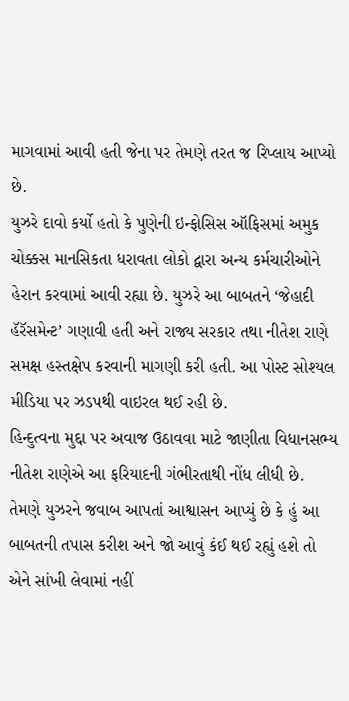માગવામાં આવી હતી જેના પર તેમણે તરત જ રિપ્લાય આપ્યો છે.
યુઝરે દાવો કર્યો હતો કે પુણેની ઇન્ફોસિસ ઑફિસમાં અમુક ચોક્કસ માનસિકતા ધરાવતા લોકો દ્વારા અન્ય કર્મચારીઓને હેરાન કરવામાં આવી રહ્યા છે. યુઝરે આ બાબતને ‘જેહાદી હૅરૅસમેન્ટ’ ગણાવી હતી અને રાજ્ય સરકાર તથા નીતેશ રાણે સમક્ષ હસ્તક્ષેપ કરવાની માગણી કરી હતી. આ પોસ્ટ સોશ્યલ મીડિયા પર ઝડપથી વાઇરલ થઈ રહી છે.
હિન્દુત્વના મુદ્દા પર અવાજ ઉઠાવવા માટે જાણીતા વિધાનસભ્ય નીતેશ રાણેએ આ ફરિયાદની ગંભીરતાથી નોંધ લીધી છે. તેમણે યુઝરને જવાબ આપતાં આશ્વાસન આપ્યું છે કે હું આ બાબતની તપાસ કરીશ અને જો આવું કંઈ થઈ રહ્યું હશે તો એને સાંખી લેવામાં નહીં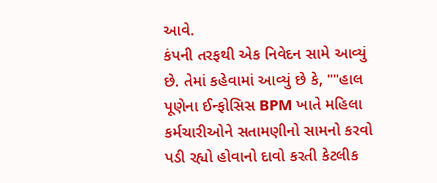આવે.
કંપની તરફથી એક નિવેદન સામે આવ્યું છે. તેમાં કહેવામાં આવ્યું છે કે, ""હાલ પૂણેના ઈન્ફોસિસ BPM ખાતે મહિલા કર્મચારીઓને સતામણીનો સામનો કરવો પડી રહ્યો હોવાનો દાવો કરતી કેટલીક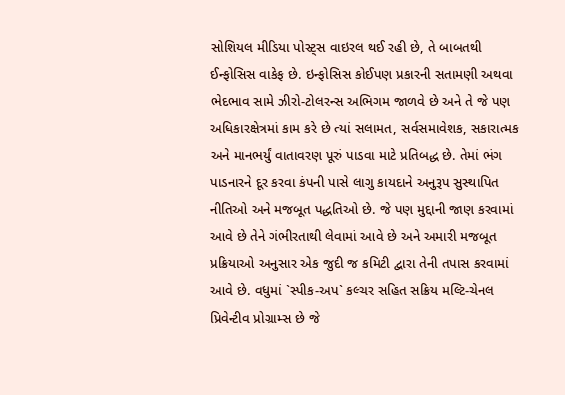સોશિયલ મીડિયા પોસ્ટ્સ વાઇરલ થઈ રહી છે, તે બાબતથી ઈન્ફોસિસ વાકેફ છે. ઇન્ફોસિસ કોઈપણ પ્રકારની સતામણી અથવા ભેદભાવ સામે ઝીરો-ટોલરન્સ અભિગમ જાળવે છે અને તે જે પણ અધિકારક્ષેત્રમાં કામ કરે છે ત્યાં સલામત, સર્વસમાવેશક, સકારાત્મક અને માનભર્યું વાતાવરણ પૂરું પાડવા માટે પ્રતિબદ્ધ છે. તેમાં ભંગ પાડનારને દૂર કરવા કંપની પાસે લાગુ કાયદાને અનુરૂપ સુસ્થાપિત નીતિઓ અને મજબૂત પદ્ધતિઓ છે. જે પણ મુદ્દાની જાણ કરવામાં આવે છે તેને ગંભીરતાથી લેવામાં આવે છે અને અમારી મજબૂત પ્રક્રિયાઓ અનુસાર એક જુદી જ કમિટી દ્વારા તેની તપાસ કરવામાં આવે છે. વધુમાં `સ્પીક-અપ` કલ્ચર સહિત સક્રિય મલ્ટિ-ચેનલ પ્રિવેન્ટીવ પ્રોગ્રામ્સ છે જે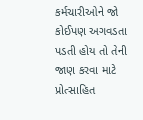કર્મચારીઓને જો કોઈપણ અગવડતા પડતી હોય તો તેની જાણ કરવા માટે પ્રોત્સાહિત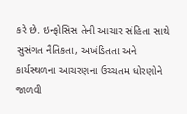કરે છે. ઇન્ફોસિસ તેની આચાર સંહિતા સાથે સુસંગત નૈતિકતા, અખંડિતતા અને કાર્યસ્થળના આચરણના ઉચ્ચતમ ધોરણોને જાળવી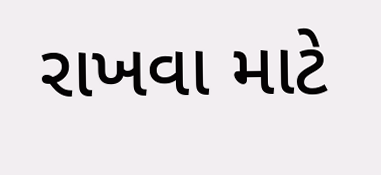રાખવા માટે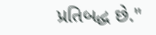પ્રતિબદ્ધ છે."